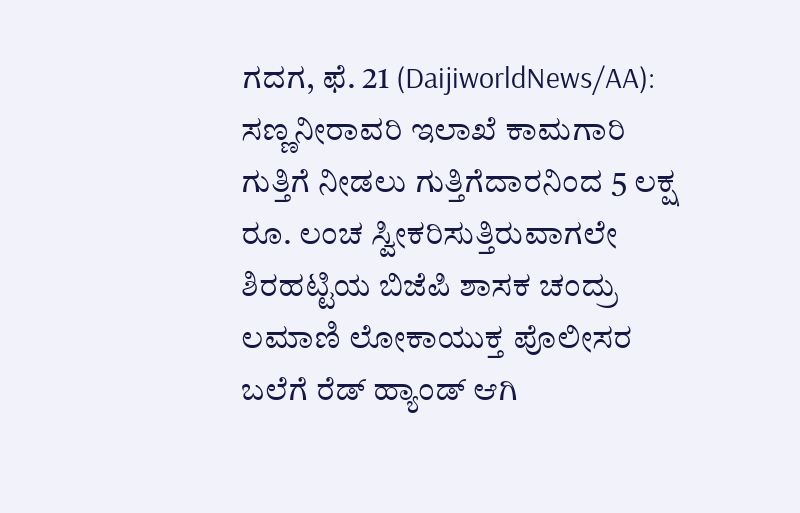ಗದಗ, ಫೆ. 21 (DaijiworldNews/AA): ಸಣ್ಣನೀರಾವರಿ ಇಲಾಖೆ ಕಾಮಗಾರಿ ಗುತ್ತಿಗೆ ನೀಡಲು ಗುತ್ತಿಗೆದಾರನಿಂದ 5 ಲಕ್ಷ ರೂ. ಲಂಚ ಸ್ವೀಕರಿಸುತ್ತಿರುವಾಗಲೇ ಶಿರಹಟ್ಟಿಯ ಬಿಜೆಪಿ ಶಾಸಕ ಚಂದ್ರು ಲಮಾಣಿ ಲೋಕಾಯುಕ್ತ ಪೊಲೀಸರ ಬಲೆಗೆ ರೆಡ್ ಹ್ಯಾಂಡ್ ಆಗಿ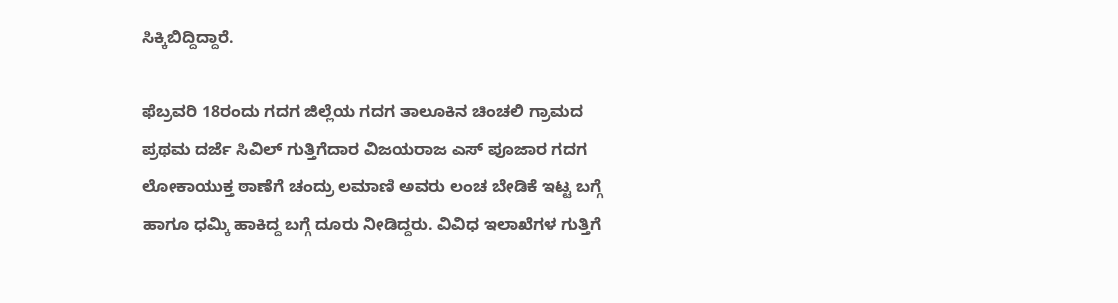ಸಿಕ್ಕಿಬಿದ್ದಿದ್ದಾರೆ.

ಫೆಬ್ರವರಿ 18ರಂದು ಗದಗ ಜಿಲ್ಲೆಯ ಗದಗ ತಾಲೂಕಿನ ಚಿಂಚಲಿ ಗ್ರಾಮದ ಪ್ರಥಮ ದರ್ಜೆ ಸಿವಿಲ್ ಗುತ್ತಿಗೆದಾರ ವಿಜಯರಾಜ ಎಸ್ ಪೂಜಾರ ಗದಗ ಲೋಕಾಯುಕ್ತ ಠಾಣೆಗೆ ಚಂದ್ರು ಲಮಾಣಿ ಅವರು ಲಂಚ ಬೇಡಿಕೆ ಇಟ್ಟ ಬಗ್ಗೆ ಹಾಗೂ ಧಮ್ಕಿ ಹಾಕಿದ್ದ ಬಗ್ಗೆ ದೂರು ನೀಡಿದ್ದರು. ವಿವಿಧ ಇಲಾಖೆಗಳ ಗುತ್ತಿಗೆ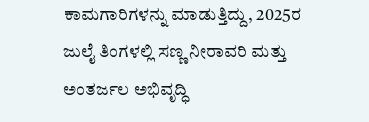ಕಾಮಗಾರಿಗಳನ್ನು ಮಾಡುತ್ತಿದ್ದು, 2025ರ ಜುಲೈ ತಿಂಗಳಲ್ಲಿ ಸಣ್ಣ ನೀರಾವರಿ ಮತ್ತು ಅಂತರ್ಜಲ ಅಭಿವೃದ್ಧಿ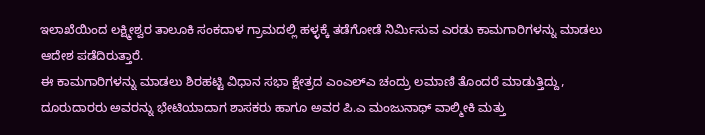ಇಲಾಖೆಯಿಂದ ಲಕ್ಷ್ಮೀಶ್ವರ ತಾಲೂಕಿ ಸಂಕದಾಳ ಗ್ರಾಮದಲ್ಲಿ ಹಳ್ಳಕ್ಕೆ ತಡೆಗೋಡೆ ನಿರ್ಮಿಸುವ ಎರಡು ಕಾಮಗಾರಿಗಳನ್ನು ಮಾಡಲು ಆದೇಶ ಪಡೆದಿರುತ್ತಾರೆ.
ಈ ಕಾಮಗಾರಿಗಳನ್ನು ಮಾಡಲು ಶಿರಹಟ್ಟಿ ವಿಧಾನ ಸಭಾ ಕ್ಷೇತ್ರದ ಎಂಎಲ್ಎ ಚಂದ್ರು ಲಮಾಣಿ ತೊಂದರೆ ಮಾಡುತ್ತಿದ್ದು, ದೂರುದಾರರು ಅವರನ್ನು ಭೇಟಿಯಾದಾಗ ಶಾಸಕರು ಹಾಗೂ ಅವರ ಪಿ.ಎ ಮಂಜುನಾಥ್ ವಾಲ್ಮೀಕಿ ಮತ್ತು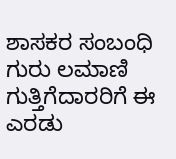ಶಾಸಕರ ಸಂಬಂಧಿ ಗುರು ಲಮಾಣಿ ಗುತ್ತಿಗೆದಾರರಿಗೆ ಈ ಎರಡು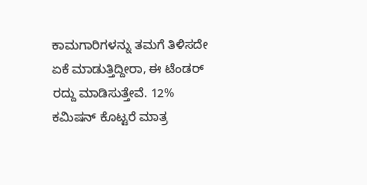ಕಾಮಗಾರಿಗಳನ್ನು ತಮಗೆ ತಿಳಿಸದೇ ಏಕೆ ಮಾಡುತ್ತಿದ್ದೀರಾ, ಈ ಟೆಂಡರ್ ರದ್ದು ಮಾಡಿಸುತ್ತೇವೆ. 12% ಕಮಿಷನ್ ಕೊಟ್ಟರೆ ಮಾತ್ರ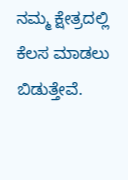ನಮ್ಮ ಕ್ಷೇತ್ರದಲ್ಲಿ ಕೆಲಸ ಮಾಡಲು ಬಿಡುತ್ತೇವೆ.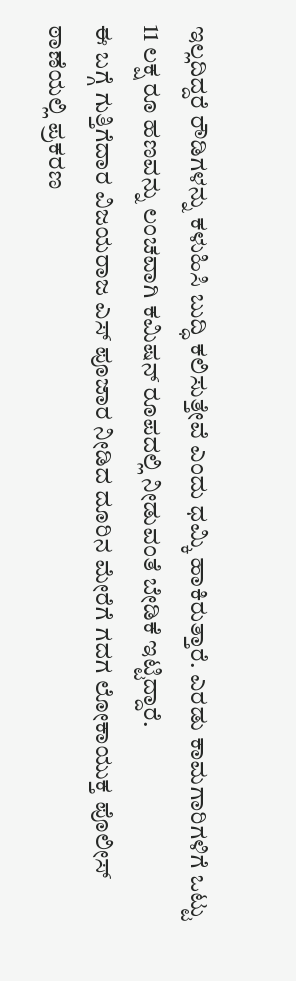ಇಲ್ಲದಿದ್ದರೆ ರೌಡಿಗಳನ್ನು ಕಳುಹಿಸಿ ಬುದ್ಧಿ ಕಲಿಸುತ್ತೇವೆ ಎಂದು ಧಮ್ಕಿ ಹಾಕಿರುತ್ತಾರೆ. ಎರಡು ಕಾಮಗಾರಿಗಳಿಗೆ ಒಟ್ಟು 11 ಲಕ್ಷ ರೂ ಹಣವನ್ನು ಲಂಚವಾಗಿ ಕಮಿಷನ್ ರೂಪದಲ್ಲಿ ನೀಡುವಂತೆ ಬೇಡಿಕೆ ಇಟ್ಟಿದ್ದಾರೆ.
ಈ ಬಗ್ಗೆ ಗುತ್ತಿಗೆದಾರ ವಿಜಯರಾಜ ಎಸ್ ಪೂಜಾರ ನೀಡಿದ ದೂರಿನ ಮೇರೆಗೆ ಗದಗ ಲೋಕಾಯುಕ್ತ ಪೊಲೀಸ್ ಠಾಣೆಯಲ್ಲಿ ಪ್ರಕರಣ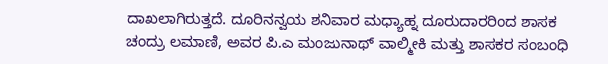ದಾಖಲಾಗಿರುತ್ತದೆ. ದೂರಿನನ್ವಯ ಶನಿವಾರ ಮಧ್ಯಾಹ್ನ ದೂರುದಾರರಿಂದ ಶಾಸಕ ಚಂದ್ರು ಲಮಾಣಿ, ಅವರ ಪಿ.ಎ ಮಂಜುನಾಥ್ ವಾಲ್ಮೀಕಿ ಮತ್ತು ಶಾಸಕರ ಸಂಬಂಧಿ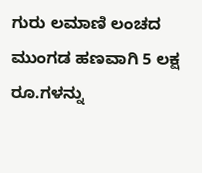ಗುರು ಲಮಾಣಿ ಲಂಚದ ಮುಂಗಡ ಹಣವಾಗಿ 5 ಲಕ್ಷ ರೂ.ಗಳನ್ನು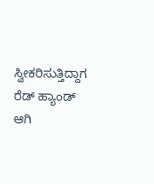ಸ್ವೀಕರಿಸುತ್ತಿದ್ದಾಗ ರೆಡ್ ಹ್ಯಾಂಡ್ ಆಗಿ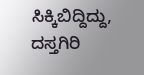ಸಿಕ್ಕಿಬಿದ್ದಿದ್ದು, ದಸ್ತಗಿರಿ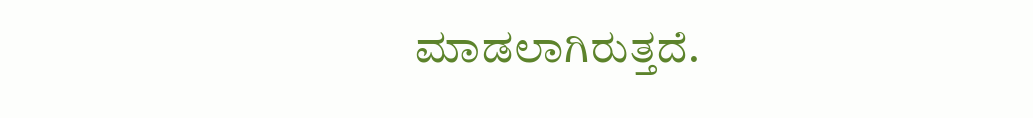ಮಾಡಲಾಗಿರುತ್ತದೆ.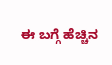ಈ ಬಗ್ಗೆ ಹೆಚ್ಚಿನ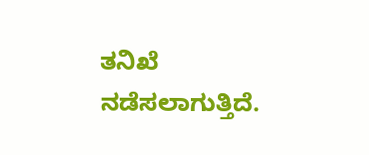ತನಿಖೆ ನಡೆಸಲಾಗುತ್ತಿದೆ.